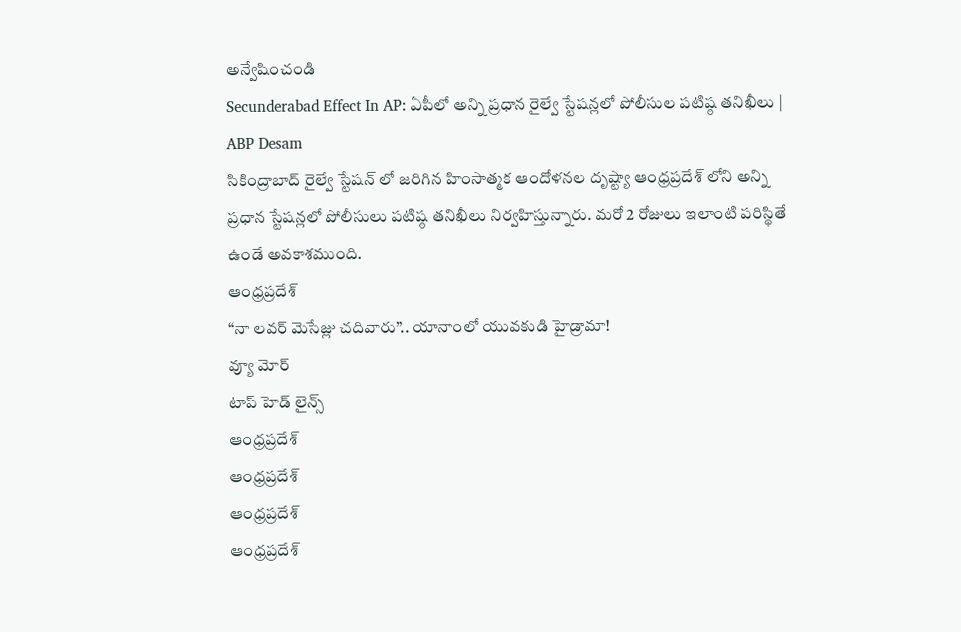అన్వేషించండి
Secunderabad Effect In AP: ఏపీలో అన్ని ప్రధాన రైల్వే స్టేషన్లలో పోలీసుల పటిష్ఠ తనిఖీలు | ABP Desam
సికింద్రాబాద్ రైల్వే స్టేషన్ లో జరిగిన హింసాత్మక ఆందోళనల దృష్ట్యా ఆంధ్రప్రదేశ్ లోని అన్ని ప్రధాన స్టేషన్లలో పోలీసులు పటిష్ఠ తనిఖీలు నిర్వహిస్తున్నారు. మరో 2 రోజులు ఇలాంటి పరిస్థితే ఉండే అవకాశముంది.
ఆంధ్రప్రదేశ్
“నా లవర్ మెసేజ్లు చదివారు”.. యానాంలో యువకుడి హైడ్రామా!
వ్యూ మోర్
టాప్ హెడ్ లైన్స్
ఆంధ్రప్రదేశ్
ఆంధ్రప్రదేశ్
ఆంధ్రప్రదేశ్
ఆంధ్రప్రదేశ్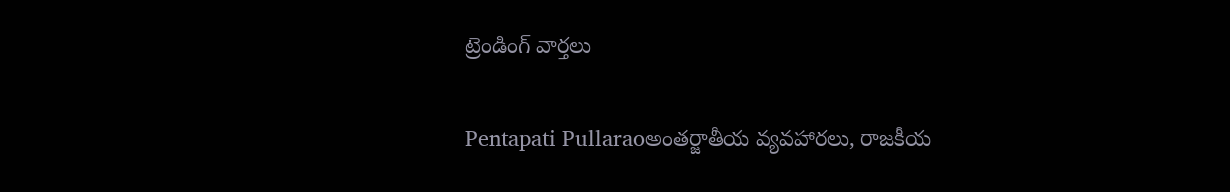ట్రెండింగ్ వార్తలు

Pentapati Pullaraoఅంతర్జాతీయ వ్యవహారలు, రాజకీయ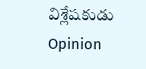విశ్లేషకుడు
Opinion